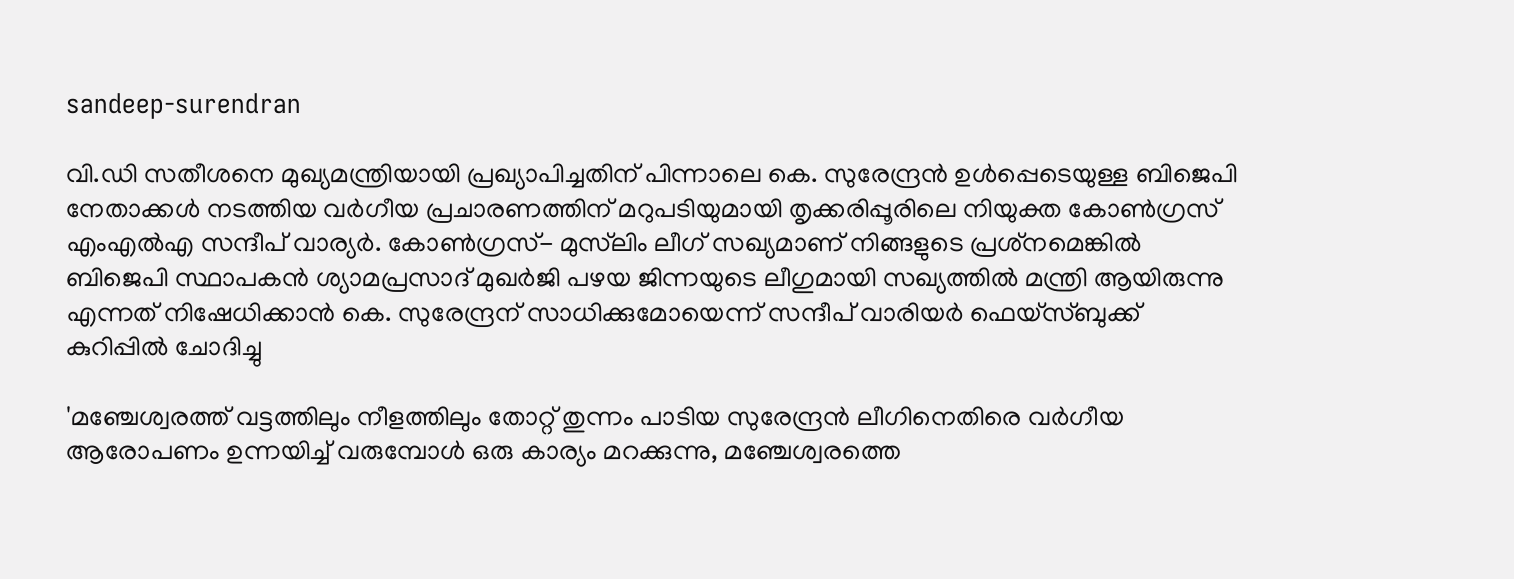sandeep-surendran

വി.ഡി സതീശനെ മുഖ്യമന്ത്രിയായി പ്രഖ്യാപിച്ചതിന് പിന്നാലെ കെ. സുരേന്ദ്രൻ ഉൾപ്പെടെയുള്ള ബിജെപി നേതാക്കൾ നടത്തിയ വര്‍ഗീയ പ്രചാരണത്തിന് മറുപടിയുമായി തൃക്കരിപ്പൂരിലെ നിയുക്ത കോൺഗ്രസ് എംഎല്‍എ സന്ദീപ് വാര്യര്‍. കോണ്‍ഗ്രസ്- മുസ്‌ലിം ലീഗ് സഖ്യമാണ് നിങ്ങളുടെ പ്രശ്‌നമെങ്കില്‍ ബിജെപി സ്ഥാപകന്‍ ശ്യാമപ്രസാദ് മുഖര്‍ജി പഴയ ജിന്നയുടെ ലീഗുമായി സഖ്യത്തില്‍ മന്ത്രി ആയിരുന്നു എന്നത് നിഷേധിക്കാന്‍ കെ. സുരേന്ദ്രന് സാധിക്കുമോയെന്ന് സന്ദീപ് വാരിയര്‍ ഫെയ്സ്ബുക്ക് കുറിപ്പില്‍ ചോദിച്ചു

'മഞ്ചേശ്വരത്ത് വട്ടത്തിലും നീളത്തിലും തോറ്റ് തുന്നം പാടിയ സുരേന്ദ്രൻ ലീഗിനെതിരെ വർഗീയ ആരോപണം ഉന്നയിച്ച് വരുമ്പോൾ ഒരു കാര്യം മറക്കുന്നു, മഞ്ചേശ്വരത്തെ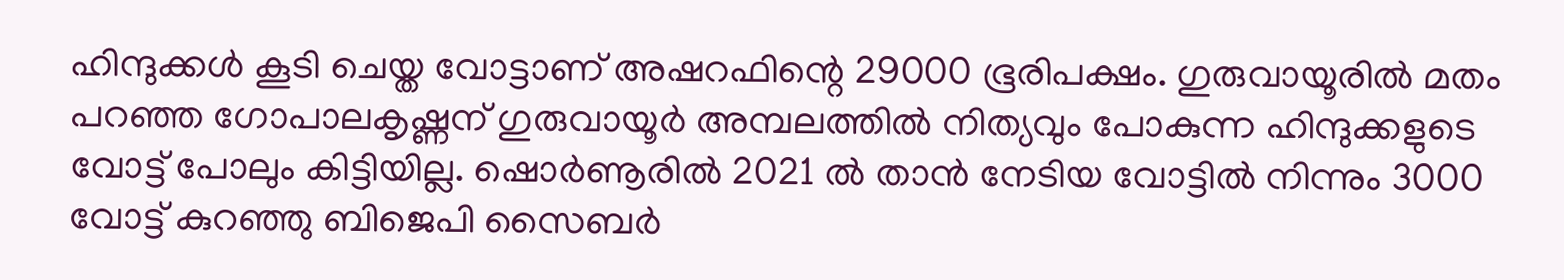ഹിന്ദുക്കൾ കൂടി ചെയ്ത വോട്ടാണ് അഷറഫിന്റെ 29000 ഭൂരിപക്ഷം. ഗുരുവായൂരിൽ മതം പറഞ്ഞ ഗോപാലകൃഷ്ണന് ഗുരുവായൂർ അമ്പലത്തിൽ നിത്യവും പോകുന്ന ഹിന്ദുക്കളുടെ വോട്ട് പോലും കിട്ടിയില്ല. ഷൊർണൂരിൽ 2021 ൽ താൻ നേടിയ വോട്ടിൽ നിന്നും 3000 വോട്ട് കുറഞ്ഞു ബിജെപി സൈബർ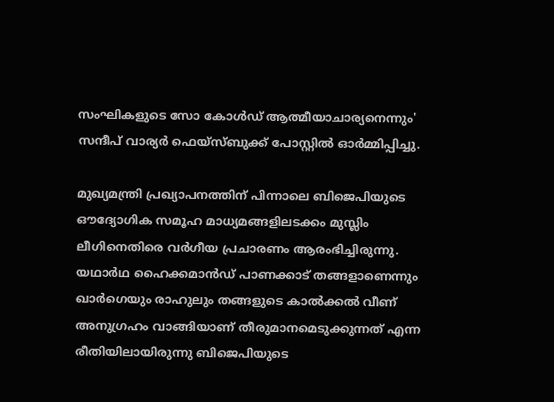സംഘികളുടെ സോ കോൾഡ് ആത്മീയാചാര്യനെന്നും' സന്ദീപ് വാര്യർ ഫെയ്‌സ്ബുക്ക് പോസ്റ്റിൽ ഓർമ്മിപ്പിച്ചു.

മുഖ്യമന്ത്രി പ്രഖ്യാപനത്തിന് പിന്നാലെ ബിജെപിയുടെ ഔദ്യോഗിക സമൂഹ മാധ്യമങ്ങളിലടക്കം മുസ്ലിം ലീഗിനെതിരെ വര്‍ഗീയ പ്രചാരണം ആരംഭിച്ചിരുന്നു. യഥാര്‍ഥ ഹൈക്കമാന്‍ഡ് പാണക്കാട് തങ്ങളാണെന്നും ഖാര്‍ഗെയും രാഹുലും തങ്ങളുടെ കാല്‍ക്കല്‍ വീണ് അനുഗ്രഹം വാങ്ങിയാണ് തീരുമാനമെടുക്കുന്നത് എന്ന രീതിയിലായിരുന്നു ബിജെപിയുടെ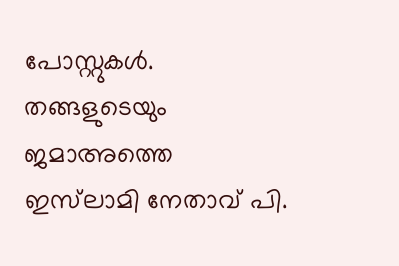പോസ്റ്റുകൾ. തങ്ങളുടെയും ജമാഅത്തെ ഇസ്‌ലാമി നേതാവ് പി.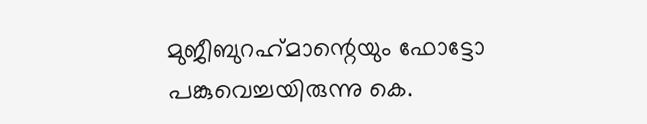മുജീബുറഹ്‌മാന്റെയും ഫോട്ടോ പങ്കുവെച്ചയിരുന്നു കെ.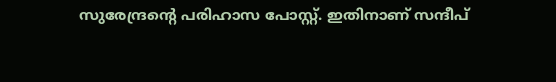സുരേന്ദ്രന്റെ പരിഹാസ പോസ്റ്റ്. ഇതിനാണ് സന്ദീപ്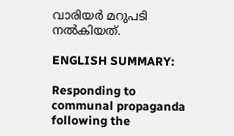വാരിയര്‍ മറുപടി നല്‍കിയത്.

ENGLISH SUMMARY:

Responding to communal propaganda following the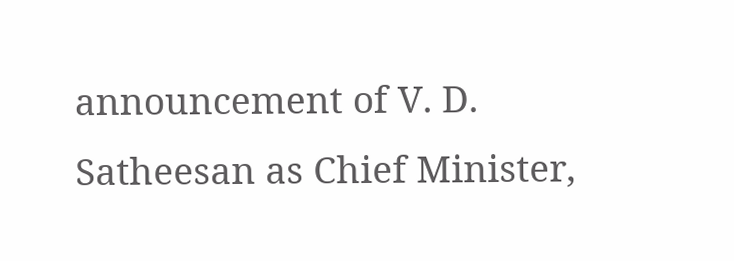announcement of V. D. Satheesan as Chief Minister,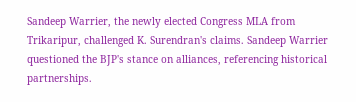Sandeep Warrier, the newly elected Congress MLA from Trikaripur, challenged K. Surendran's claims. Sandeep Warrier questioned the BJP's stance on alliances, referencing historical partnerships.